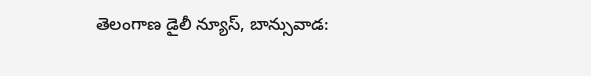తెలంగాణ డైలీ న్యూస్, బాన్సువాడ: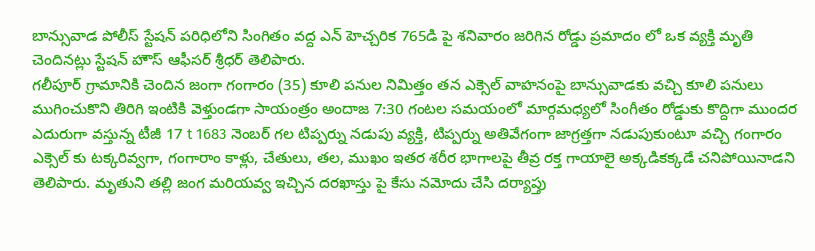బాన్సువాడ పోలీస్ స్టేషన్ పరిధిలోని సింగితం వద్ద ఎన్ హెచ్చరిక 765డి పై శనివారం జరిగిన రోడ్డు ప్రమాదం లో ఒక వ్యక్తి మృతి చెందినట్లు స్టేషన్ హౌస్ ఆఫీసర్ శ్రీధర్ తెలిపారు.
గలీపూర్ గ్రామానికి చెందిన జంగా గంగారం (35) కూలి పనుల నిమిత్తం తన ఎక్సెల్ వాహనంపై బాన్సువాడకు వచ్చి కూలి పనులు ముగించుకొని తిరిగి ఇంటికి వెళ్తుండగా సాయంత్రం అందాజ 7:30 గంటల సమయంలో మార్గమధ్యలో సింగీతం రోడ్డుకు కొద్దిగా ముందర ఎదురుగా వస్తున్న టీజీ 17 t 1683 నెంబర్ గల టిప్పర్ను నడుపు వ్యక్తి, టిప్పర్ను అతివేగంగా జాగ్రత్తగా నడుపుకుంటూ వచ్చి గంగారం ఎక్సెల్ కు టక్కరివ్వగా, గంగారాం కాళ్లు, చేతులు, తల, ముఖం ఇతర శరీర భాగాలపై తీవ్ర రక్త గాయాలై అక్కడికక్కడే చనిపోయినాడని తెలిపారు. మృతుని తల్లి జంగ మరియవ్వ ఇచ్చిన దరఖాస్తు పై కేసు నమోదు చేసి దర్యాప్తు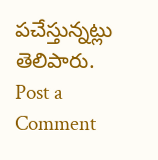పచేస్తున్నట్లు తెలిపారు.
Post a Comment